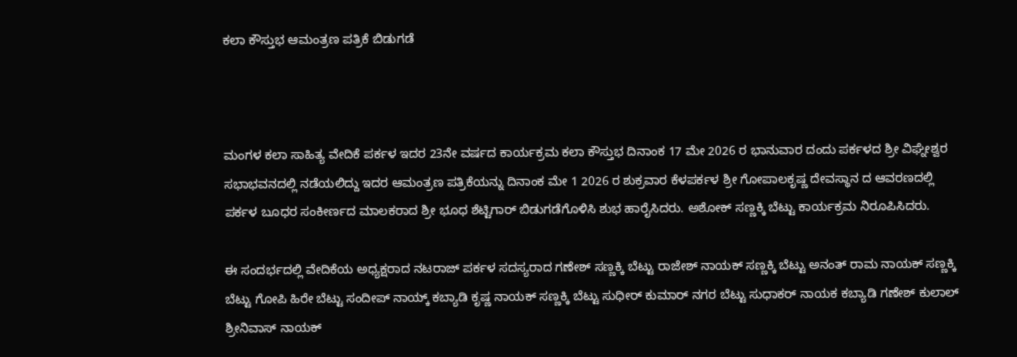ಕಲಾ ಕೌಸ್ತುಭ ಆಮಂತ್ರಣ ಪತ್ರಿಕೆ ಬಿಡುಗಡೆ



ಮಂಗಳ ಕಲಾ ಸಾಹಿತ್ಯ ವೇದಿಕೆ ಪರ್ಕಳ ಇದರ 23ನೇ ವರ್ಷದ ಕಾರ್ಯಕ್ರಮ ಕಲಾ ಕೌಸ್ತುಭ ದಿನಾಂಕ 17 ಮೇ 2026 ರ ಭಾನುವಾರ ದಂದು ಪರ್ಕಳದ ಶ್ರೀ ವಿಘ್ನೇಶ್ವರ ಸಭಾಭವನದಲ್ಲಿ ನಡೆಯಲಿದ್ದು ಇದರ ಆಮಂತ್ರಣ ಪತ್ರಿಕೆಯನ್ನು ದಿನಾಂಕ ಮೇ 1 2026 ರ ಶುಕ್ರವಾರ ಕೆಳಪರ್ಕಳ ಶ್ರೀ ಗೋಪಾಲಕೃಷ್ಣ ದೇವಸ್ಥಾನ ದ ಆವರಣದಲ್ಲಿ ಪರ್ಕಳ ಬೂಧರ ಸಂಕೀರ್ಣದ ಮಾಲಕರಾದ ಶ್ರೀ ಭೂಧ ಶೆಟ್ಟಿಗಾರ್ ಬಿಡುಗಡೆಗೊಳಿಸಿ ಶುಭ ಹಾರೈಸಿದರು. ಅಶೋಕ್ ಸಣ್ಣಕ್ಕಿ ಬೆಟ್ಟು ಕಾರ್ಯಕ್ರಮ ನಿರೂಪಿಸಿದರು.

ಈ ಸಂದರ್ಭದಲ್ಲಿ ವೇದಿಕೆಯ ಅಧ್ಯಕ್ಷರಾದ ನಟರಾಜ್ ಪರ್ಕಳ ಸದಸ್ಯರಾದ ಗಣೇಶ್ ಸಣ್ಣಕ್ಕಿ ಬೆಟ್ಟು ರಾಜೇಶ್ ನಾಯಕ್ ಸಣ್ಣಕ್ಕಿ ಬೆಟ್ಟು ಅನಂತ್ ರಾಮ ನಾಯಕ್ ಸಣ್ಣಕ್ಕಿ ಬೆಟ್ಟು ಗೋಪಿ ಹಿರೇ ಬೆಟ್ಟು ಸಂದೀಪ್ ನಾಯ್ಕ್ ಕಬ್ಯಾಡಿ ಕೃಷ್ಣ ನಾಯಕ್ ಸಣ್ಣಕ್ಕಿ ಬೆಟ್ಟು ಸುಧೀರ್ ಕುಮಾರ್ ನಗರ ಬೆಟ್ಟು ಸುಧಾಕರ್ ನಾಯಕ ಕಬ್ಯಾಡಿ ಗಣೇಶ್ ಕುಲಾಲ್ ಶ್ರೀನಿವಾಸ್ ನಾಯಕ್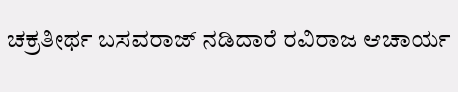ಚಕ್ರತೀರ್ಥ ಬಸವರಾಜ್ ನಡಿದಾರೆ ರವಿರಾಜ ಆಚಾರ್ಯ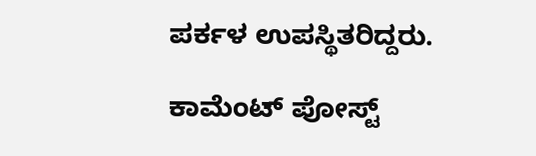ಪರ್ಕಳ ಉಪಸ್ಥಿತರಿದ್ದರು.

ಕಾಮೆಂಟ್‌‌ ಪೋಸ್ಟ್‌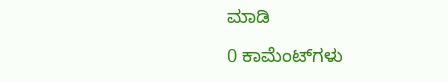ಮಾಡಿ

0 ಕಾಮೆಂಟ್‌ಗಳು